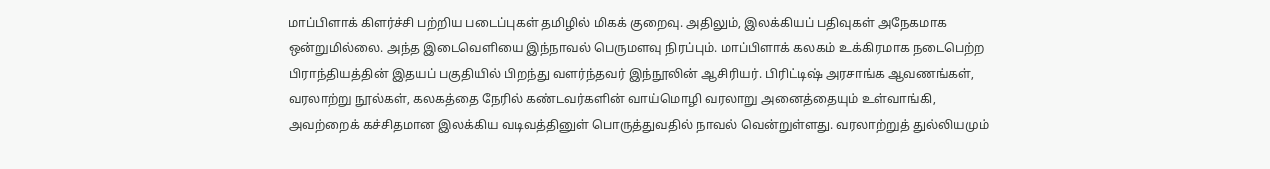மாப்பிளாக் கிளர்ச்சி பற்றிய படைப்புகள் தமிழில் மிகக் குறைவு. அதிலும், இலக்கியப் பதிவுகள் அநேகமாக ஒன்றுமில்லை. அந்த இடைவெளியை இந்நாவல் பெருமளவு நிரப்பும். மாப்பிளாக் கலகம் உக்கிரமாக நடைபெற்ற பிராந்தியத்தின் இதயப் பகுதியில் பிறந்து வளர்ந்தவர் இந்நூலின் ஆசிரியர். பிரிட்டிஷ் அரசாங்க ஆவணங்கள், வரலாற்று நூல்கள், கலகத்தை நேரில் கண்டவர்களின் வாய்மொழி வரலாறு அனைத்தையும் உள்வாங்கி, அவற்றைக் கச்சிதமான இலக்கிய வடிவத்தினுள் பொருத்துவதில் நாவல் வென்றுள்ளது. வரலாற்றுத் துல்லியமும்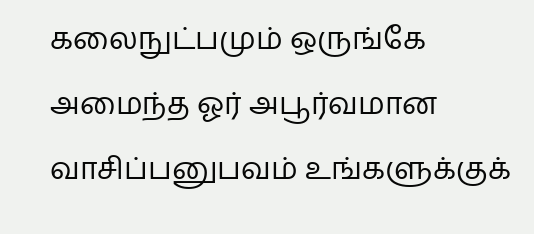கலைநுட்பமும் ஒருங்கே அமைந்த ஓர் அபூர்வமான வாசிப்பனுபவம் உங்களுக்குக்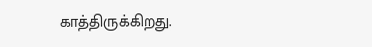காத்திருக்கிறது.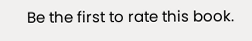Be the first to rate this book.